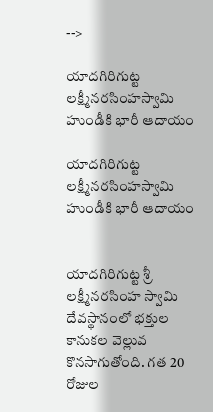-->

యాదగిరిగుట్ట లక్ష్మీనరసింహస్వామి హుండీకి భారీ ఆదాయం

యాదగిరిగుట్ట లక్ష్మీనరసింహస్వామి హుండీకి భారీ ఆదాయం


యాదగిరిగుట్ట శ్రీ లక్ష్మీనరసింహ స్వామి దేవస్థానంలో భక్తుల కానుకల వెల్లువ కొనసాగుతోంది. గత 20 రోజుల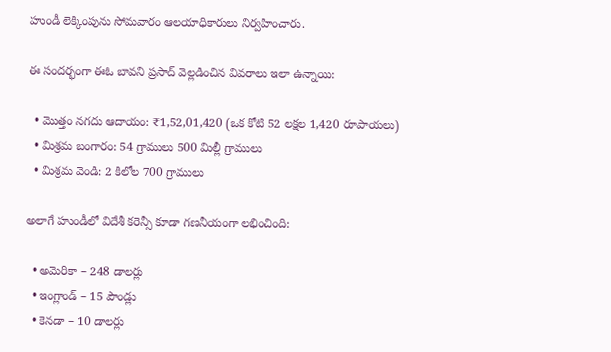హుండీ లెక్కింపును సోమవారం ఆలయాధికారులు నిర్వహించారు.

ఈ సందర్భంగా ఈఓ బావని ప్రసాద్ వెల్లడించిన వివరాలు ఇలా ఉన్నాయి:

  • మొత్తం నగదు ఆదాయం: ₹1,52,01,420 (ఒక కోటి 52 లక్షల 1,420 రూపాయలు)
  • మిశ్రమ బంగారం: 54 గ్రాములు 500 మిల్లీ గ్రాములు
  • మిశ్రమ వెండి: 2 కిలోల 700 గ్రాములు

అలాగే హుండీలో విదేశీ కరెన్సీ కూడా గణనీయంగా లభించింది:

  • అమెరికా – 248 డాలర్లు
  • ఇంగ్లాండ్ – 15 పౌండ్లు
  • కెనడా – 10 డాలర్లు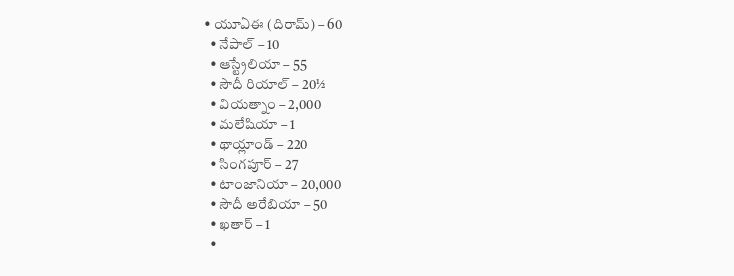• యూఏఈ (దిరామ్) – 60
  • నేపాల్ – 10
  • ఆస్ట్రేలియా – 55
  • సౌదీ రియాల్ – 20½
  • వియత్నాం – 2,000
  • మలేషియా – 1
  • థాయ్లాండ్ – 220
  • సింగపూర్ – 27
  • టాంజానియా – 20,000
  • సౌదీ అరేబియా – 50
  • ఖతార్ – 1
  •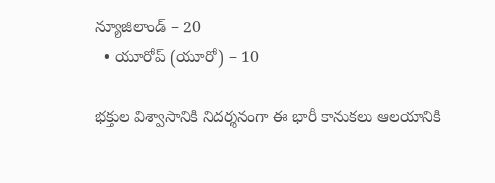న్యూజిలాండ్ – 20
  • యూరోప్ (యూరో) – 10

భక్తుల విశ్వాసానికి నిదర్శనంగా ఈ భారీ కానుకలు ఆలయానికి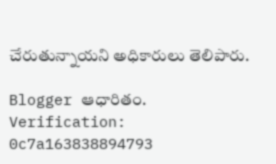చేరుతున్నాయని అధికారులు తెలిపారు.

Blogger ఆధారితం.
Verification: 0c7a163838894793